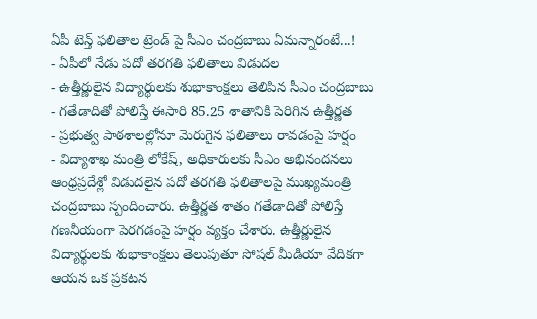ఏపీ టెన్త్ ఫలితాల ట్రెండ్ పై సీఎం చంద్రబాబు ఏమన్నారంటే...!
- ఏపీలో నేడు పదో తరగతి ఫలితాలు విడుదల
- ఉత్తీర్ణులైన విద్యార్థులకు శుభాకాంక్షలు తెలిపిన సీఎం చంద్రబాబు
- గతేడాదితో పోలిస్తే ఈసారి 85.25 శాతానికి పెరిగిన ఉత్తీర్ణత
- ప్రభుత్వ పాఠశాలల్లోనూ మెరుగైన ఫలితాలు రావడంపై హర్షం
- విద్యాశాఖ మంత్రి లోకేష్, అధికారులకు సీఎం అభినందనలు
ఆంధ్రప్రదేశ్లో విడుదలైన పదో తరగతి ఫలితాలపై ముఖ్యమంత్రి చంద్రబాబు స్పందించారు. ఉత్తీర్ణత శాతం గతేడాదితో పోలిస్తే గణనీయంగా పెరగడంపై హర్షం వ్యక్తం చేశారు. ఉత్తీర్ణులైన విద్యార్థులకు శుభాకాంక్షలు తెలుపుతూ సోషల్ మీడియా వేదికగా ఆయన ఒక ప్రకటన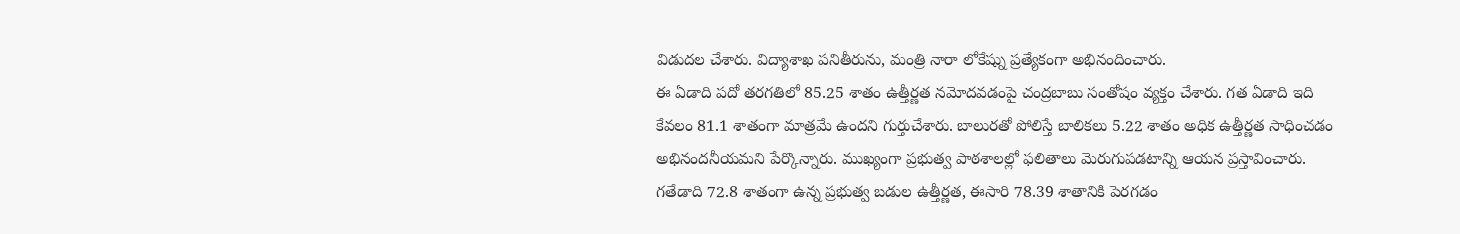విడుదల చేశారు. విద్యాశాఖ పనితీరును, మంత్రి నారా లోకేష్ను ప్రత్యేకంగా అభినందించారు.
ఈ ఏడాది పదో తరగతిలో 85.25 శాతం ఉత్తీర్ణత నమోదవడంపై చంద్రబాబు సంతోషం వ్యక్తం చేశారు. గత ఏడాది ఇది కేవలం 81.1 శాతంగా మాత్రమే ఉందని గుర్తుచేశారు. బాలురతో పోలిస్తే బాలికలు 5.22 శాతం అధిక ఉత్తీర్ణత సాధించడం అభినందనీయమని పేర్కొన్నారు. ముఖ్యంగా ప్రభుత్వ పాఠశాలల్లో ఫలితాలు మెరుగుపడటాన్ని ఆయన ప్రస్తావించారు. గతేడాది 72.8 శాతంగా ఉన్న ప్రభుత్వ బడుల ఉత్తీర్ణత, ఈసారి 78.39 శాతానికి పెరగడం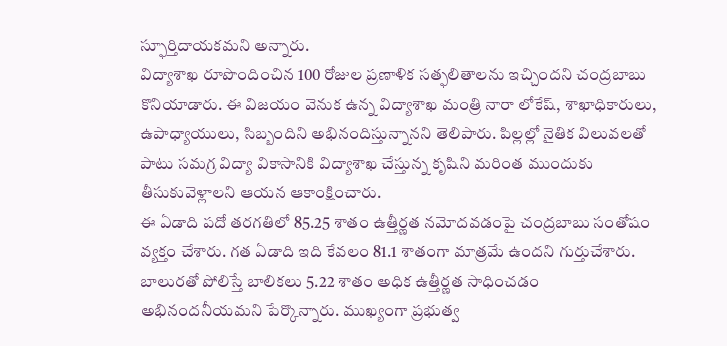స్ఫూర్తిదాయకమని అన్నారు.
విద్యాశాఖ రూపొందించిన 100 రోజుల ప్రణాళిక సత్ఫలితాలను ఇచ్చిందని చంద్రబాబు కొనియాడారు. ఈ విజయం వెనుక ఉన్న విద్యాశాఖ మంత్రి నారా లోకేష్, శాఖాధికారులు, ఉపాధ్యాయులు, సిబ్బందిని అభినందిస్తున్నానని తెలిపారు. పిల్లల్లో నైతిక విలువలతో పాటు సమగ్ర విద్యా వికాసానికి విద్యాశాఖ చేస్తున్న కృషిని మరింత ముందుకు తీసుకువెళ్లాలని ఆయన ఆకాంక్షించారు.
ఈ ఏడాది పదో తరగతిలో 85.25 శాతం ఉత్తీర్ణత నమోదవడంపై చంద్రబాబు సంతోషం వ్యక్తం చేశారు. గత ఏడాది ఇది కేవలం 81.1 శాతంగా మాత్రమే ఉందని గుర్తుచేశారు. బాలురతో పోలిస్తే బాలికలు 5.22 శాతం అధిక ఉత్తీర్ణత సాధించడం అభినందనీయమని పేర్కొన్నారు. ముఖ్యంగా ప్రభుత్వ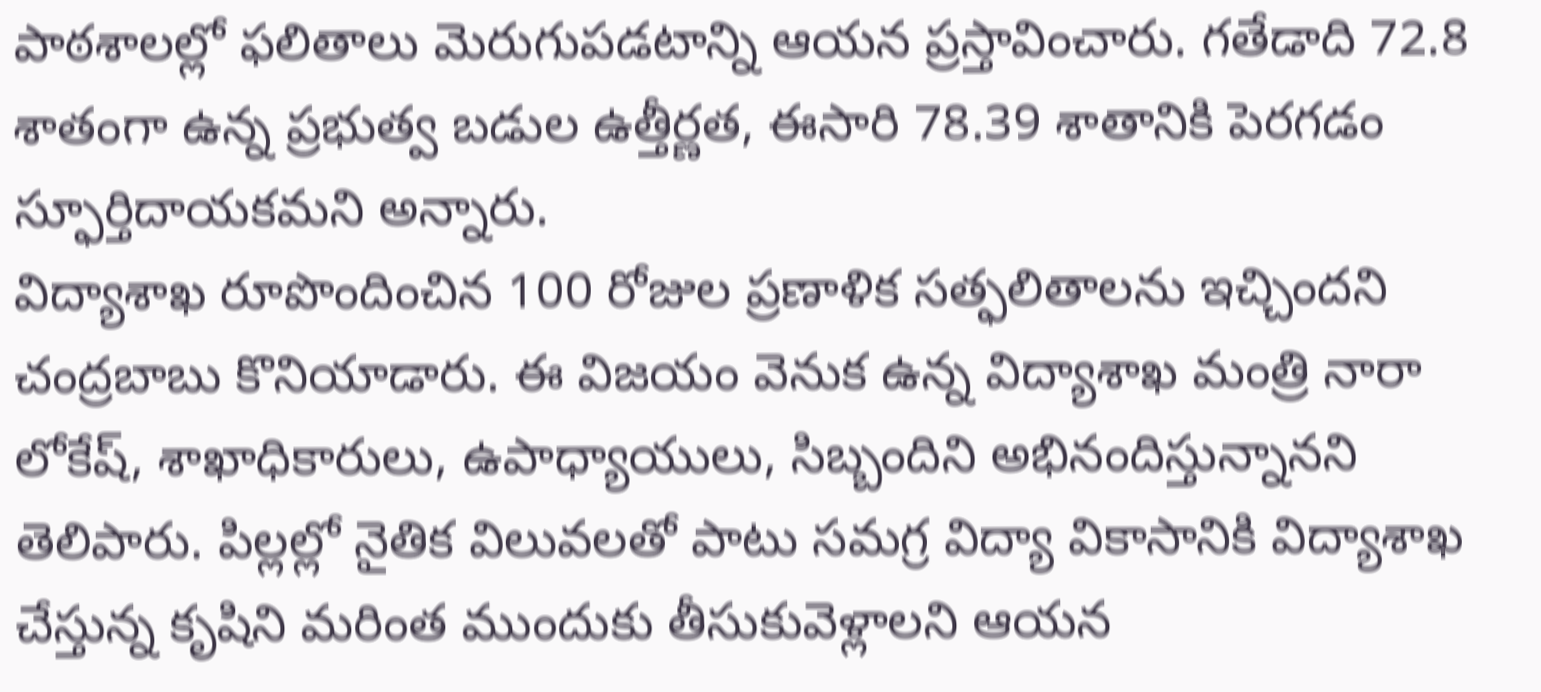పాఠశాలల్లో ఫలితాలు మెరుగుపడటాన్ని ఆయన ప్రస్తావించారు. గతేడాది 72.8 శాతంగా ఉన్న ప్రభుత్వ బడుల ఉత్తీర్ణత, ఈసారి 78.39 శాతానికి పెరగడం స్ఫూర్తిదాయకమని అన్నారు.
విద్యాశాఖ రూపొందించిన 100 రోజుల ప్రణాళిక సత్ఫలితాలను ఇచ్చిందని చంద్రబాబు కొనియాడారు. ఈ విజయం వెనుక ఉన్న విద్యాశాఖ మంత్రి నారా లోకేష్, శాఖాధికారులు, ఉపాధ్యాయులు, సిబ్బందిని అభినందిస్తున్నానని తెలిపారు. పిల్లల్లో నైతిక విలువలతో పాటు సమగ్ర విద్యా వికాసానికి విద్యాశాఖ చేస్తున్న కృషిని మరింత ముందుకు తీసుకువెళ్లాలని ఆయన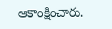ఆకాంక్షించారు.